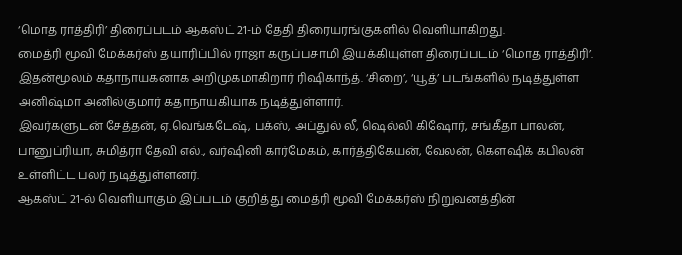‘மொத ராத்திரி’ திரைப்படம் ஆகஸ்ட் 21-ம் தேதி திரையரங்குகளில் வெளியாகிறது.
மைத்ரி மூவி மேக்கர்ஸ் தயாரிப்பில் ராஜா கருப்பசாமி இயக்கியுள்ள திரைப்படம் ‘மொத ராத்திரி’. இதன்மூலம் கதாநாயகனாக அறிமுகமாகிறார் ரிஷிகாந்த். ‘சிறை’, ‘யூத்’ படங்களில் நடித்துள்ள அனிஷ்மா அனில்குமார் கதாநாயகியாக நடித்துள்ளார்.
இவர்களுடன் சேத்தன், ஏ.வெங்கடேஷ், பக்ஸ், அப்துல் லீ, ஷெல்லி கிஷோர், சங்கீதா பாலன், பானுப்ரியா, சுமித்ரா தேவி எல்., வர்ஷினி கார்மேகம், கார்த்திகேயன், வேலன், கௌஷிக் கபிலன் உள்ளிட்ட பலர் நடித்துள்ளனர்.
ஆகஸ்ட் 21-ல் வெளியாகும் இப்படம் குறித்து மைத்ரி மூவி மேக்கர்ஸ் நிறுவனத்தின்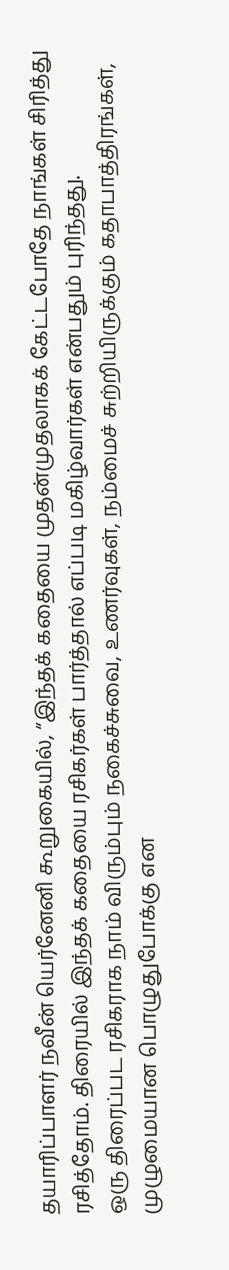தயாரிப்பாளர் நவீன் யெர்னேனி கூறுகையில், “இந்தக் கதையை முதன்முதலாகக் கேட்டபோதே நாங்கள் சிரித்து ரசித்தோம். திரையில் இந்தக் கதையை ரசிகர்கள் பார்த்தால் எப்படி மகிழ்வார்கள் என்பதும் புரிந்தது.
ஒரு திரைப்பட ரசிகராக நாம் விரும்பும் நகைச்சுவை, உணர்வுகள், நம்மைச் சுற்றியிருக்கும் கதாபாத்திரங்கள், முழுமையான பொழுதுபோக்கு என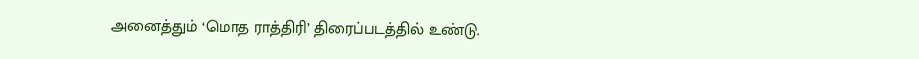அனைத்தும் ‘மொத ராத்திரி’ திரைப்படத்தில் உண்டு.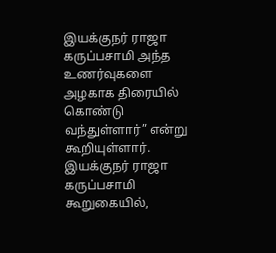இயக்குநர் ராஜா கருப்பசாமி அந்த உணர்வுகளை அழகாக திரையில் கொண்டு வந்துள்ளார்” என்று கூறியுள்ளார்.
இயக்குநர் ராஜா கருப்பசாமி கூறுகையில்,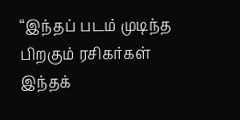“இந்தப் படம் முடிந்த பிறகும் ரசிகர்கள் இந்தக்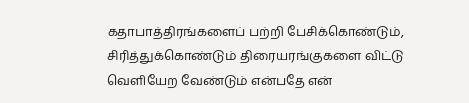கதாபாத்திரங்களைப் பற்றி பேசிக்கொண்டும், சிரித்துக்கொண்டும் திரையரங்குகளை விட்டு வெளியேற வேண்டும் என்பதே என்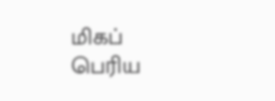மிகப் பெரிய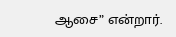ஆசை” என்றார்.